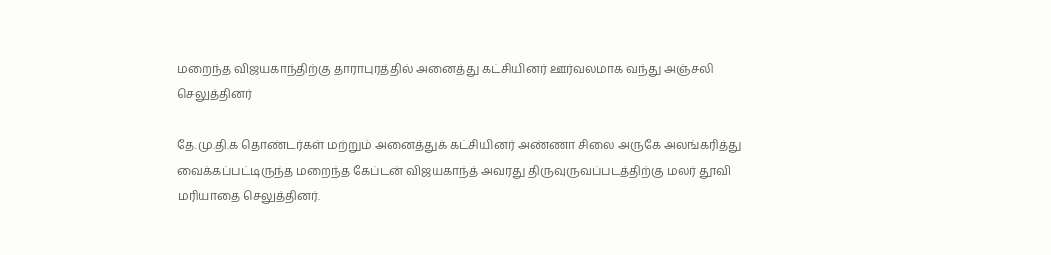மறைந்த விஜயகாந்திற்கு தாராபுரத்தில் அனைத்து கட்சியினர் ஊர்வலமாக வந்து அஞ்சலி செலுத்தினர்

தே.மு.தி.க தொண்டர்கள் மற்றும் அனைத்துக் கட்சியினர் அண்ணா சிலை அருகே அலங்கரித்து வைக்கப்பட்டிருந்த மறைந்த கேப்டன் விஜயகாந்த் அவரது திருவுருவப்படத்திற்கு மலர் தூவி மரியாதை செலுத்தினர்.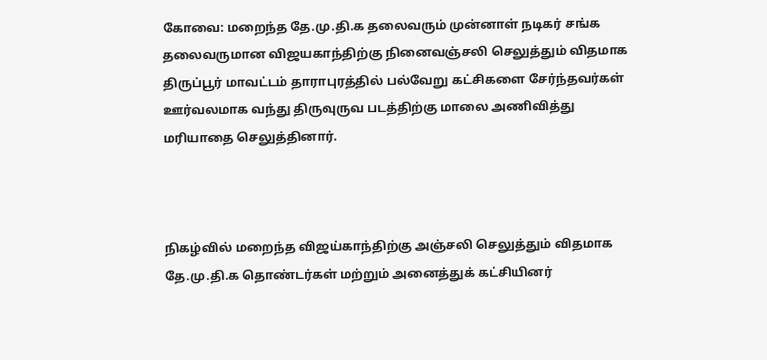கோவை: மறைந்த தே.மு.தி.க தலைவரும் முன்னாள் நடிகர் சங்க தலைவருமான விஜயகாந்திற்கு நினைவஞ்சலி செலுத்தும் விதமாக திருப்பூர் மாவட்டம் தாராபுரத்தில் பல்வேறு கட்சிகளை சேர்ந்தவர்கள் ஊர்வலமாக வந்து திருவுருவ படத்திற்கு மாலை அணிவித்து மரியாதை செலுத்தினார்.



நிகழ்வில் மறைந்த விஜய்காந்திற்கு அஞ்சலி செலுத்தும் விதமாக தே.மு.தி.க தொண்டர்கள் மற்றும் அனைத்துக் கட்சியினர்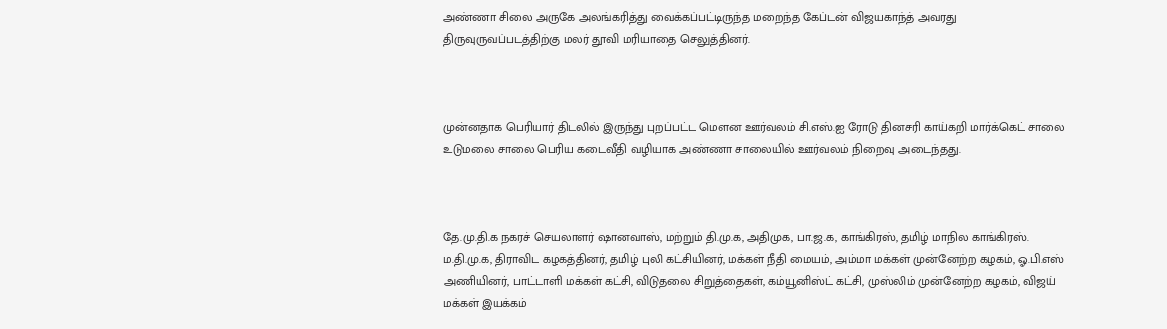அண்ணா சிலை அருகே அலங்கரித்து வைக்கப்பட்டிருந்த மறைந்த கேப்டன் விஜயகாந்த் அவரது திருவுருவப்படத்திற்கு மலர் தூவி மரியாதை செலுத்தினர்.



முன்னதாக பெரியார் திடலில் இருந்து புறப்பட்ட மௌன ஊர்வலம் சி.எஸ்.ஐ ரோடு தினசரி காய்கறி மார்க்கெட் சாலை உடுமலை சாலை பெரிய கடைவீதி வழியாக அண்ணா சாலையில் ஊர்வலம் நிறைவு அடைந்தது.



தே.மு.தி.க நகரச் செயலாளர் ஷானவாஸ், மற்றும் தி.மு.க, அதிமுக, பா.ஜ.க, காங்கிரஸ், தமிழ் மாநில காங்கிரஸ். ம.தி.மு.க, திராவிட கழகத்தினர், தமிழ் புலி கட்சியினர், மக்கள் நீதி மையம், அம்மா மக்கள் முன்னேற்ற கழகம், ஓ.பி.எஸ் அணியினர், பாட்டாளி மக்கள் கட்சி, விடுதலை சிறுத்தைகள், கம்யூனிஸ்ட் கட்சி, முஸ்லிம் முன்னேற்ற கழகம், விஜய் மக்கள் இயக்கம்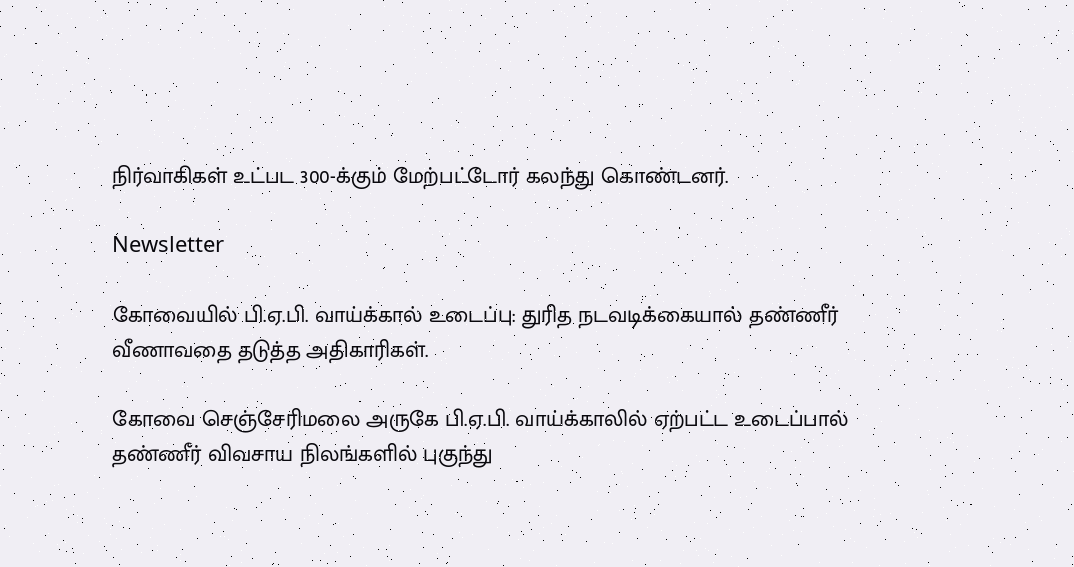நிர்வாகிகள் உட்பட 300-க்கும் மேற்பட்டோர் கலந்து கொண்டனர்.

Newsletter

கோவையில் பி.ஏ.பி. வாய்க்கால் உடைப்பு: துரித நடவடிக்கையால் தண்ணீர் வீணாவதை தடுத்த அதிகாரிகள்.

கோவை செஞ்சேரிமலை அருகே பி.ஏ.பி. வாய்க்காலில் ஏற்பட்ட உடைப்பால் தண்ணீர் விவசாய நிலங்களில் புகுந்து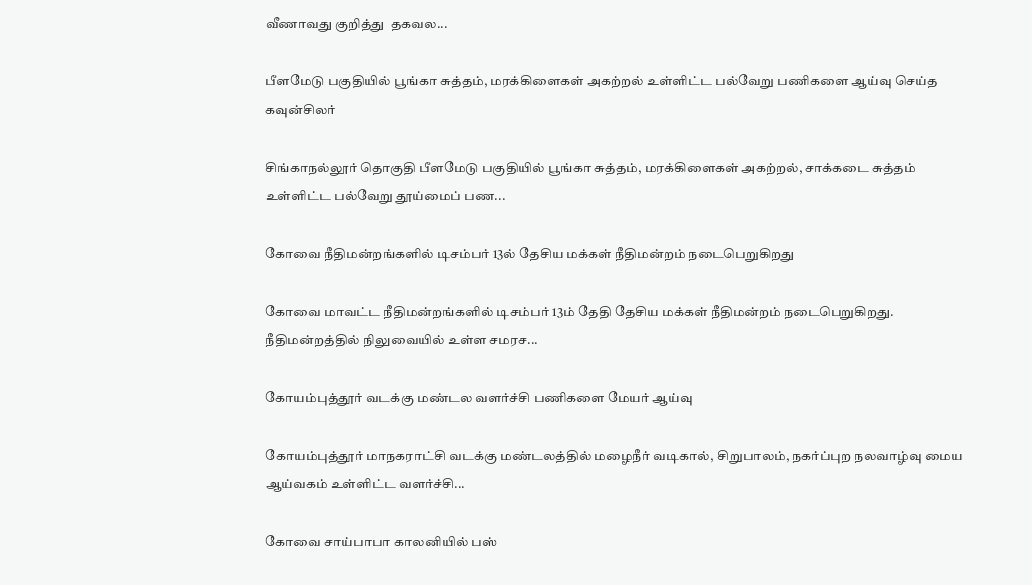வீணாவது குறித்து  தகவல...

பீளமேடு பகுதியில் பூங்கா சுத்தம், மரக்கிளைகள் அகற்றல் உள்ளிட்ட பல்வேறு பணிகளை ஆய்வு செய்த கவுன்சிலர்

சிங்காநல்லூர் தொகுதி பீளமேடு பகுதியில் பூங்கா சுத்தம், மரக்கிளைகள் அகற்றல், சாக்கடை சுத்தம் உள்ளிட்ட பல்வேறு தூய்மைப் பண...

கோவை நீதிமன்றங்களில் டிசம்பர் 13ல் தேசிய மக்கள் நீதிமன்றம் நடைபெறுகிறது

கோவை மாவட்ட நீதிமன்றங்களில் டிசம்பர் 13ம் தேதி தேசிய மக்கள் நீதிமன்றம் நடைபெறுகிறது. நீதிமன்றத்தில் நிலுவையில் உள்ள சமரச...

கோயம்புத்தூர் வடக்கு மண்டல வளர்ச்சி பணிகளை மேயர் ஆய்வு

கோயம்புத்தூர் மாநகராட்சி வடக்கு மண்டலத்தில் மழைநீர் வடிகால், சிறுபாலம், நகர்ப்புற நலவாழ்வு மைய ஆய்வகம் உள்ளிட்ட வளர்ச்சி...

கோவை சாய்பாபா காலனியில் பஸ்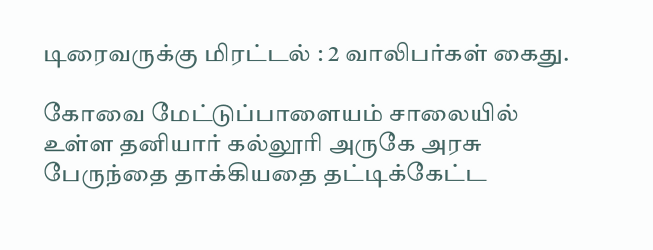டிரைவருக்கு மிரட்டல் : 2 வாலிபர்கள் கைது.

கோவை மேட்டுப்பாளையம் சாலையில்  உள்ள தனியார் கல்லூரி அருகே அரசு பேருந்தை தாக்கியதை தட்டிக்கேட்ட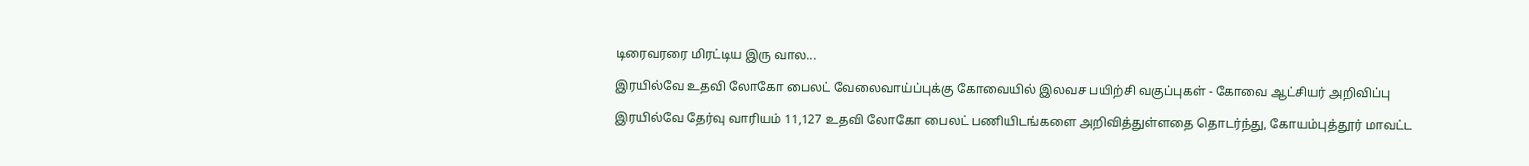டிரைவரரை மிரட்டிய இரு வால...

இரயில்வே உதவி லோகோ பைலட் வேலைவாய்ப்புக்கு கோவையில் இலவச பயிற்சி வகுப்புகள் - கோவை ஆட்சியர் அறிவிப்பு

இரயில்வே தேர்வு வாரியம் 11,127 உதவி லோகோ பைலட் பணியிடங்களை அறிவித்துள்ளதை தொடர்ந்து, கோயம்புத்தூர் மாவட்ட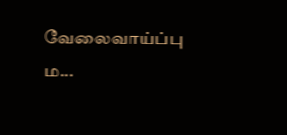வேலைவாய்ப்பு ம...